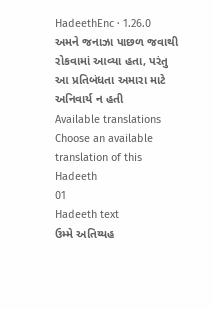HadeethEnc · 1.26.0
અમને જનાઝા પાછળ જવાથી રોકવામાં આવ્યા હતા, પરંતુ આ પ્રતિબંધતા અમારા માટે અનિવાર્ય ન હતી
Available translations
Choose an available translation of this Hadeeth
01
Hadeeth text
ઉમ્મે અતિય્યહ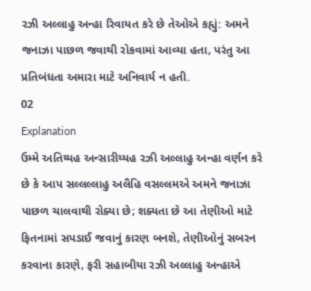રઝી અલ્લાહુ અન્હા રિવાયત કરે છે તેઓએ કહ્યું: અમને જનાઝા પાછળ જવાથી રોકવામાં આવ્યા હતા, પરંતુ આ પ્રતિબંધતા અમારા માટે અનિવાર્ય ન હતી.
02
Explanation
ઉમ્મે અતિય્યહ અન્સારીય્યહ રઝી અલ્લાહુ અન્હા વર્ણન કરે છે કે આપ સલ્લલ્લાહુ અલૈહિ વસલ્લમએ અમને જનાઝા પાછળ ચાલવાથી રોક્યા છે; શક્યતા છે આ તેણીઓ માટે ફિતનામાં સપડાઈ જવાનું કારણ બનશે, તેણીઓનું સબરન કરવાના કારણે, ફરી સહાબીયા રઝી અલ્લાહુ અન્હાએ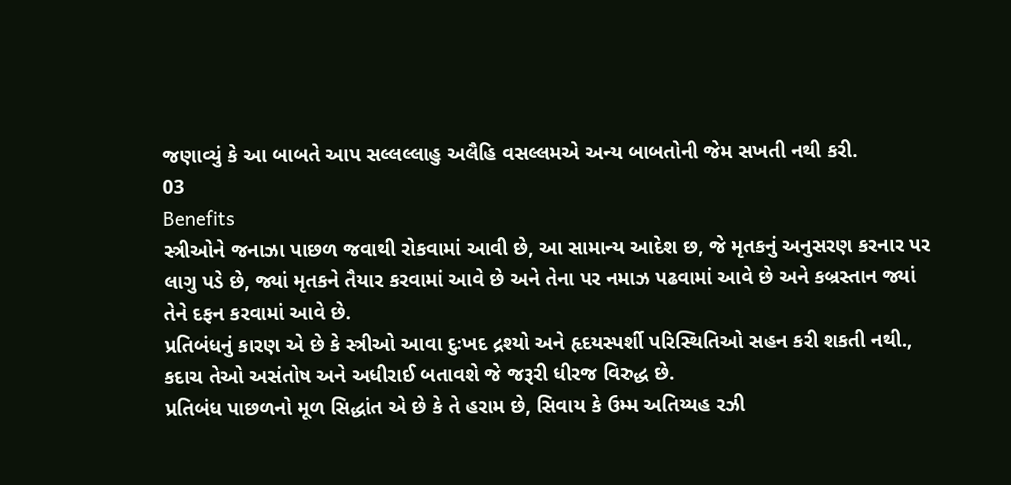જણાવ્યું કે આ બાબતે આપ સલ્લલ્લાહુ અલૈહિ વસલ્લમએ અન્ય બાબતોની જેમ સખતી નથી કરી.
03
Benefits
સ્ત્રીઓને જનાઝા પાછળ જવાથી રોકવામાં આવી છે, આ સામાન્ય આદેશ છ, જે મૃતકનું અનુસરણ કરનાર પર લાગુ પડે છે, જ્યાં મૃતકને તૈયાર કરવામાં આવે છે અને તેના પર નમાઝ પઢવામાં આવે છે અને કબ્રસ્તાન જ્યાં તેને દફન કરવામાં આવે છે.
પ્રતિબંધનું કારણ એ છે કે સ્ત્રીઓ આવા દુઃખદ દ્રશ્યો અને હૃદયસ્પર્શી પરિસ્થિતિઓ સહન કરી શકતી નથી., કદાચ તેઓ અસંતોષ અને અધીરાઈ બતાવશે જે જરૂરી ધીરજ વિરુદ્ધ છે.
પ્રતિબંધ પાછળનો મૂળ સિદ્ધાંત એ છે કે તે હરામ છે, સિવાય કે ઉમ્મ અતિય્યહ રઝી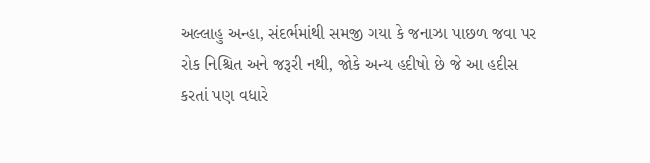અલ્લાહુ અન્હા, સંદર્ભમાંથી સમજી ગયા કે જનાઝા પાછળ જવા પર રોક નિશ્ચિત અને જરૂરી નથી, જોકે અન્ય હદીષો છે જે આ હદીસ કરતાં પણ વધારે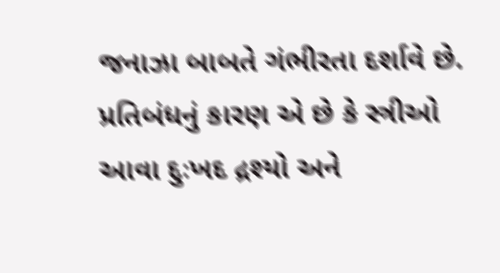જનાઝા બાબતે ગંભીરતા દર્શાવે છે.
પ્રતિબંધનું કારણ એ છે કે સ્ત્રીઓ આવા દુઃખદ દ્રશ્યો અને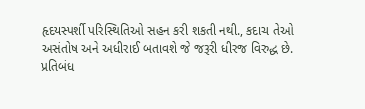હૃદયસ્પર્શી પરિસ્થિતિઓ સહન કરી શકતી નથી., કદાચ તેઓ અસંતોષ અને અધીરાઈ બતાવશે જે જરૂરી ધીરજ વિરુદ્ધ છે.
પ્રતિબંધ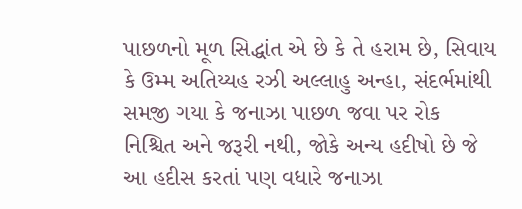પાછળનો મૂળ સિદ્ધાંત એ છે કે તે હરામ છે, સિવાય કે ઉમ્મ અતિય્યહ રઝી અલ્લાહુ અન્હા, સંદર્ભમાંથી સમજી ગયા કે જનાઝા પાછળ જવા પર રોક નિશ્ચિત અને જરૂરી નથી, જોકે અન્ય હદીષો છે જે આ હદીસ કરતાં પણ વધારે જનાઝા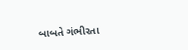બાબતે ગંભીરતા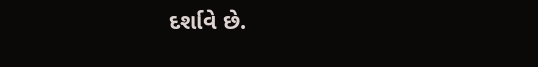દર્શાવે છે.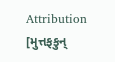Attribution
[મુત્તફકુન્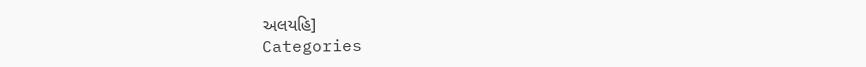અલયહિ]
Categories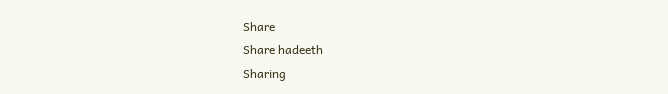Share
Share hadeeth
Sharing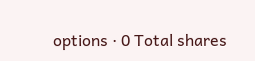options · 0 Total shares